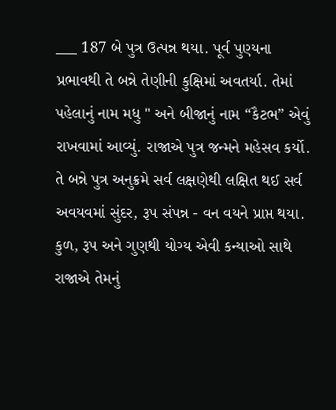___ 187 બે પુત્ર ઉત્પન્ન થયા. પૂર્વ પુણ્યના પ્રભાવથી તે બન્ને તેણીની કુક્ષિમાં અવતર્યા. તેમાં પહેલાનું નામ મધુ " અને બીજાનું નામ “કૈટભ” એવું રાખવામાં આવ્યું. રાજાએ પુત્ર જન્મને મહેસવ કર્યો. તે બન્ને પુત્ર અનુક્રમે સર્વ લક્ષણેથી લક્ષિત થઈ સર્વ અવયવમાં સુંદર, રૂપ સંપન્ન - વન વયને પ્રાપ્ત થયા. કુળ, રૂપ અને ગુણથી યોગ્ય એવી કન્યાઓ સાથે રાજાએ તેમનું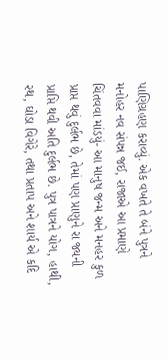પાણિગ્રહણ કરાવ્યું. એક વખતે તે બંને પુત્રને મનોહર નવ સંપન્ન જઈ, રાજાએ આ પ્રમાણે ચિંતવવા માંડયું- આ માનુષ જન્મ અને મનહર કુળ પ્રાપ્ત થવું દુર્લભ છે, તેમાં પણ પ્રાણુને રા જ્યની પ્રાપ્તિ થવી અતિ દુર્લભ છે. પુત્ર પાત્રને યોગ, હાથી, રથ, ઘોડા વિગેરે, તથા પ્રતાપ અને શાર્ય એ કદિ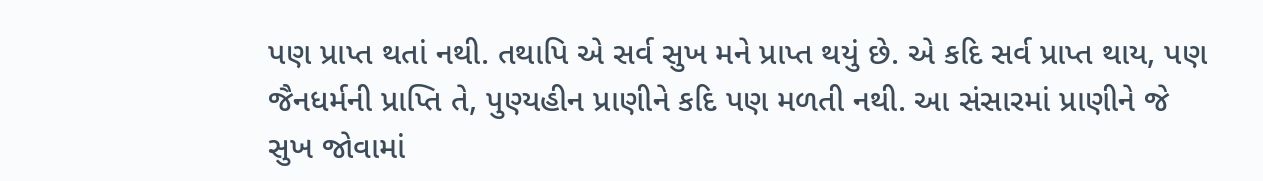પણ પ્રાપ્ત થતાં નથી. તથાપિ એ સર્વ સુખ મને પ્રાપ્ત થયું છે. એ કદિ સર્વ પ્રાપ્ત થાય, પણ જૈનધર્મની પ્રાપ્તિ તે, પુણ્યહીન પ્રાણીને કદિ પણ મળતી નથી. આ સંસારમાં પ્રાણીને જે સુખ જોવામાં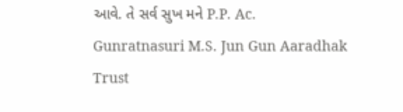આવે. તે સર્વ સુખ મને P.P. Ac. Gunratnasuri M.S. Jun Gun Aaradhak Trust